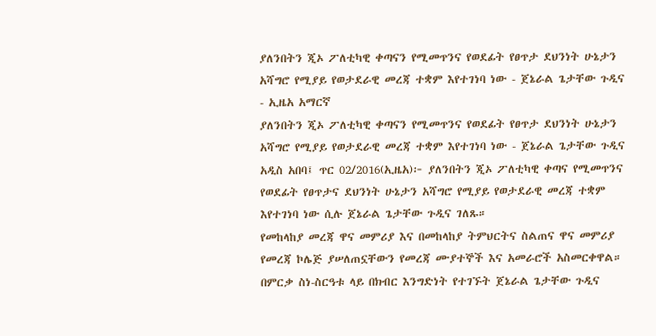ያለንበትን ጂኦ ፖለቲካዊ ቀጣናን የሚመጥንና የወደፊት የፀጥታ ደህንነት ሁኔታን አሻግሮ የሚያይ የወታደራዊ መረጃ ተቋም እየተገነባ ነው - ጀኔራል ጌታቸው ጉዲና - ኢዜአ አማርኛ
ያለንበትን ጂኦ ፖለቲካዊ ቀጣናን የሚመጥንና የወደፊት የፀጥታ ደህንነት ሁኔታን አሻግሮ የሚያይ የወታደራዊ መረጃ ተቋም እየተገነባ ነው - ጀኔራል ጌታቸው ጉዲና
አዲስ አበባ፤ ጥር 02/2016(ኢዜአ)፦ ያለንበትን ጂኦ ፖለቲካዊ ቀጣና የሚመጥንና የወደፊት የፀጥታና ደህንነት ሁኔታን አሻግሮ የሚያይ የወታደራዊ መረጃ ተቋም እየተገነባ ነው ሲሉ ጀኔራል ጌታቸው ጉዲና ገለጹ።
የመከላከያ መረጃ ዋና መምሪያ እና በመከላከያ ትምህርትና ስልጠና ዋና መምሪያ የመረጃ ኮሌጅ ያሠለጠኗቸውን የመረጃ ሙያተኞች እና አመራሮች አስመርቀዋል።
በምርቃ ስነ-ስርዓቱ ላይ በክብር እንግድነት የተገኙት ጀኔራል ጌታቸው ጉዲና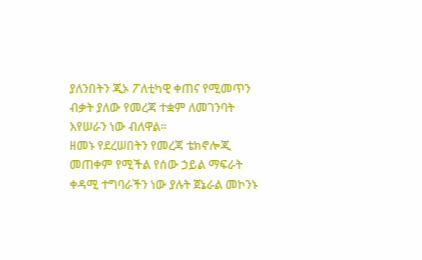ያለንበትን ጂኦ ፖለቲካዊ ቀጠና የሚመጥን ብቃት ያለው የመረጃ ተቋም ለመገንባት እየሠራን ነው ብለዋል።
ዘመኑ የደረሠበትን የመረጃ ቴክኖሎጂ መጠቀም የሚችል የሰው ኃይል ማፍራት ቀዳሚ ተግባራችን ነው ያሉት ጀኔራል መኮንኑ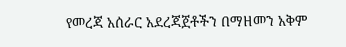የመረጃ አሰራር አደረጃጀቶችን በማዘመን አቅም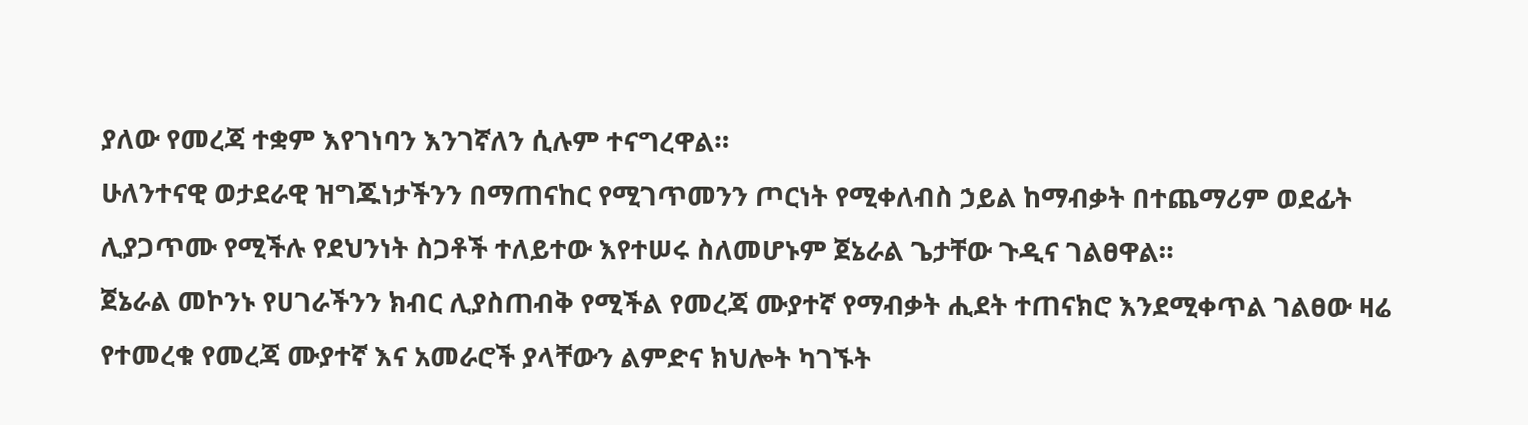ያለው የመረጃ ተቋም እየገነባን እንገኛለን ሲሉም ተናግረዋል።
ሁለንተናዊ ወታደራዊ ዝግጁነታችንን በማጠናከር የሚገጥመንን ጦርነት የሚቀለብስ ኃይል ከማብቃት በተጨማሪም ወደፊት ሊያጋጥሙ የሚችሉ የደህንነት ስጋቶች ተለይተው እየተሠሩ ስለመሆኑም ጀኔራል ጌታቸው ጉዲና ገልፀዋል።
ጀኔራል መኮንኑ የሀገራችንን ክብር ሊያስጠብቅ የሚችል የመረጃ ሙያተኛ የማብቃት ሒደት ተጠናክሮ እንደሚቀጥል ገልፀው ዛሬ የተመረቁ የመረጃ ሙያተኛ እና አመራሮች ያላቸውን ልምድና ክህሎት ካገኙት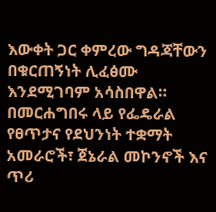እውቀት ጋር ቀምረው ግዳጃቸውን በቁርጠኝነት ሊፈፅሙ እንደሚገባም አሳስበዋል።
በመርሐግበሩ ላይ የፌዴራል የፀጥታና የደህንነት ተቋማት አመራሮች፣ ጀኔራል መኮንኖች እና ጥሪ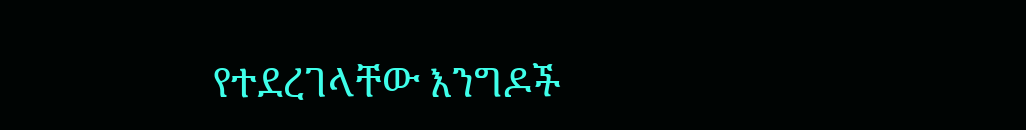የተደረገላቸው እንግዶች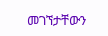መገኘታቸውን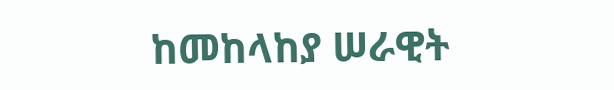ከመከላከያ ሠራዊት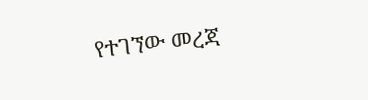የተገኘው መረጃ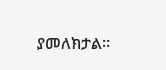ያመለክታል።